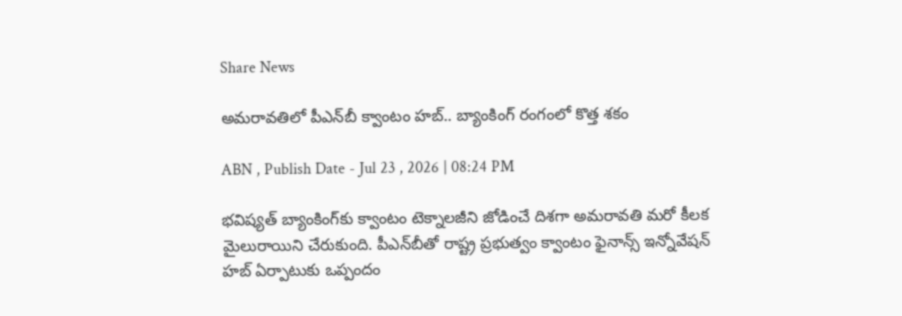Share News

అమరావతిలో పీఎన్‌బీ క్వాంటం హబ్.. బ్యాంకింగ్ రంగంలో కొత్త శకం

ABN , Publish Date - Jul 23 , 2026 | 08:24 PM

భవిష్యత్ బ్యాంకింగ్‌కు క్వాంటం టెక్నాలజీని జోడించే దిశగా అమరావతి మరో కీలక మైలురాయిని చేరుకుంది. పీఎన్‌బీతో రాష్ట్ర ప్రభుత్వం క్వాంటం ఫైనాన్స్ ఇన్నోవేషన్ హబ్ ఏర్పాటుకు ఒప్పందం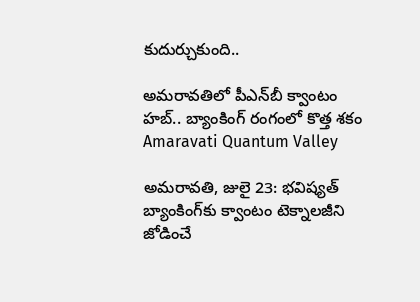కుదుర్చుకుంది..

అమరావతిలో పీఎన్‌బీ క్వాంటం హబ్.. బ్యాంకింగ్ రంగంలో కొత్త శకం
Amaravati Quantum Valley

అమరావతి, జులై 23: భవిష్యత్ బ్యాంకింగ్‌కు క్వాంటం టెక్నాలజీని జోడించే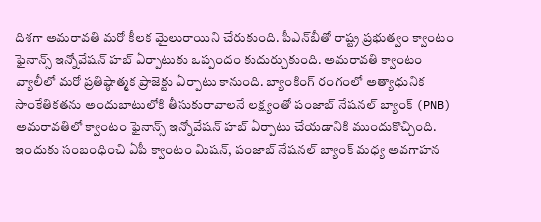దిశగా అమరావతి మరో కీలక మైలురాయిని చేరుకుంది. పీఎన్‌బీతో రాష్ట్ర ప్రభుత్వం క్వాంటం ఫైనాన్స్ ఇన్నోవేషన్ హబ్ ఏర్పాటుకు ఒప్పందం కుదుర్చుకుంది. అమరావతి క్వాంటం వ్యాలీలో మరో ప్రతిష్ఠాత్మక ప్రాజెక్టు ఏర్పాటు కానుంది. బ్యాంకింగ్ రంగంలో అత్యాధునిక సాంకేతికతను అందుబాటులోకి తీసుకురావాలనే లక్ష్యంతో పంజాబ్ నేషనల్ బ్యాంక్ (PNB) అమరావతిలో క్వాంటం ఫైనాన్స్ ఇన్నోవేషన్ హబ్ ఏర్పాటు చేయడానికి ముందుకొచ్చింది. ఇందుకు సంబంధించి ఏపీ క్వాంటం మిషన్, పంజాబ్ నేషనల్ బ్యాంక్ మధ్య అవగాహన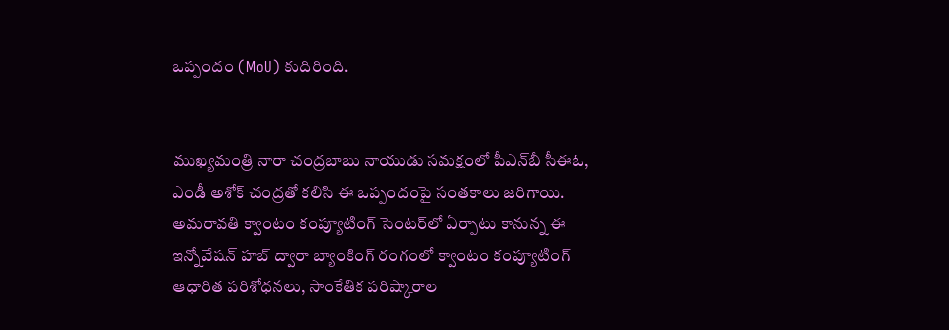ఒప్పందం (MoU) కుదిరింది.


ముఖ్యమంత్రి నారా చంద్రబాబు నాయుడు సమక్షంలో పీఎన్‌బీ సీఈఓ, ఎండీ అశోక్ చంద్రతో కలిసి ఈ ఒప్పందంపై సంతకాలు జరిగాయి. అమరావతి క్వాంటం కంప్యూటింగ్ సెంటర్‌లో ఏర్పాటు కానున్న ఈ ఇన్నోవేషన్ హబ్ ద్వారా బ్యాంకింగ్ రంగంలో క్వాంటం కంప్యూటింగ్ ఆధారిత పరిశోధనలు, సాంకేతిక పరిష్కారాల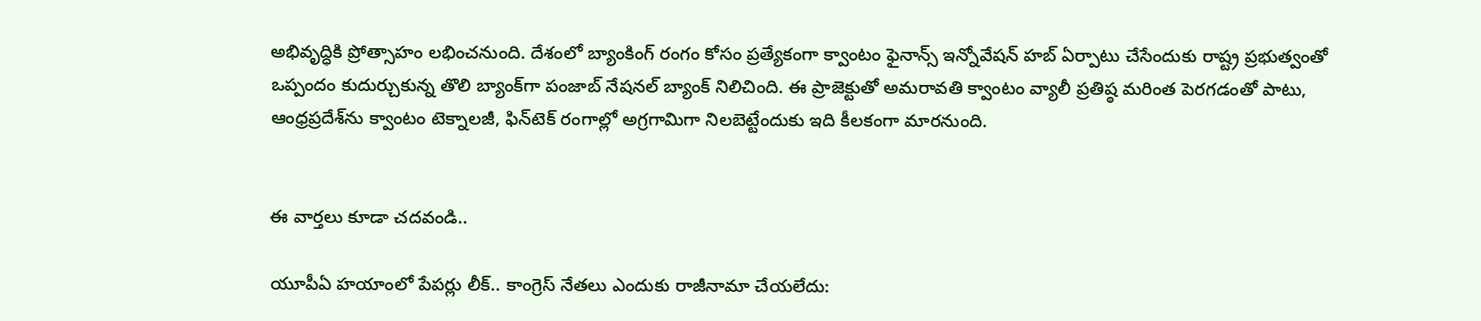అభివృద్ధికి ప్రోత్సాహం లభించనుంది. దేశంలో బ్యాంకింగ్ రంగం కోసం ప్రత్యేకంగా క్వాంటం ఫైనాన్స్ ఇన్నోవేషన్ హబ్ ఏర్పాటు చేసేందుకు రాష్ట్ర ప్రభుత్వంతో ఒప్పందం కుదుర్చుకున్న తొలి బ్యాంక్‌గా పంజాబ్ నేషనల్ బ్యాంక్ నిలిచింది. ఈ ప్రాజెక్టుతో అమరావతి క్వాంటం వ్యాలీ ప్రతిష్ఠ మరింత పెరగడంతో పాటు, ఆంధ్రప్రదేశ్‌ను క్వాంటం టెక్నాలజీ, ఫిన్‌టెక్ రంగాల్లో అగ్రగామిగా నిలబెట్టేందుకు ఇది కీలకంగా మారనుంది.


ఈ వార్తలు కూడా చదవండి..

యూపీఏ హయాంలో పేపర్లు లీక్.. కాంగ్రెస్ నేతలు ఎందుకు రాజీనామా చేయలేదు: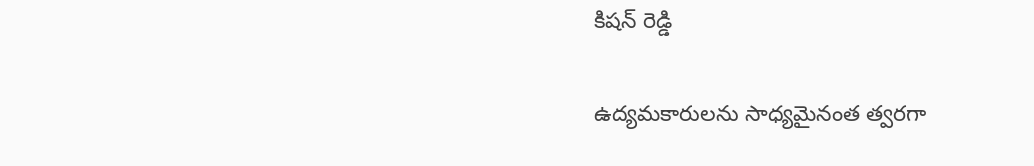కిషన్ రెడ్డి

ఉద్యమకారులను సాధ్యమైనంత త్వరగా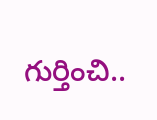గుర్తించి..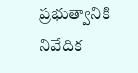ప్రభుత్వానికి నివేదిక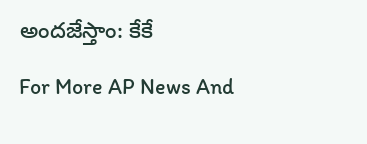అందజేస్తాం: కేకే

For More AP News And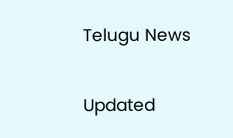Telugu News

Updated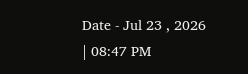Date - Jul 23 , 2026 | 08:47 PM